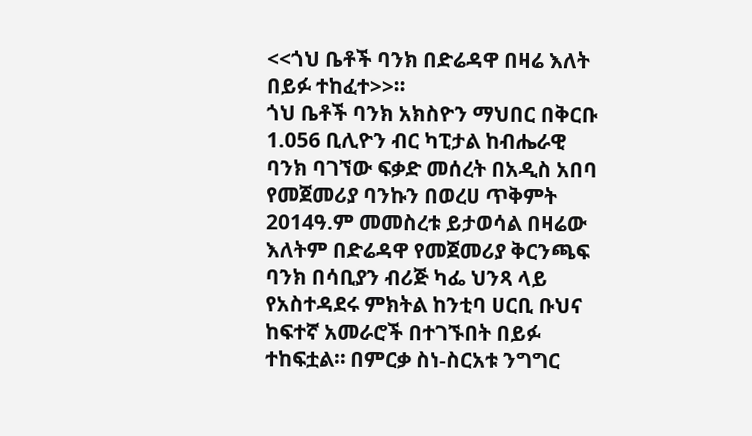<<ጎህ ቤቶች ባንክ በድሬዳዋ በዛሬ እለት በይፉ ተከፈተ>>።
ጎህ ቤቶች ባንክ አክስዮን ማህበር በቅርቡ 1.056 ቢሊዮን ብር ካፒታል ከብሔራዊ ባንክ ባገኘው ፍቃድ መሰረት በአዲስ አበባ የመጀመሪያ ባንኩን በወረሀ ጥቅምት 2014ዓ.ም መመስረቱ ይታወሳል በዛሬው እለትም በድሬዳዋ የመጀመሪያ ቅርንጫፍ ባንክ በሳቢያን ብሪጅ ካፌ ህንጻ ላይ የአስተዳደሩ ምክትል ከንቲባ ሀርቢ ቡህና ከፍተኛ አመራሮች በተገኙበት በይፉ ተከፍቷል። በምርቃ ስነ-ስርአቱ ንግግር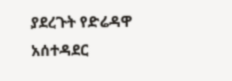ያደረጉት የድሬዳዋ አሰተዳደር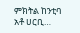ምክትል ከንቲባ አቶ ሀርቢ…